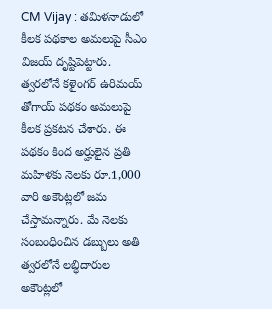CM Vijay : తమిళనాడులో కీలక పథకాల అమలుపై సీఎం విజయ్ దృష్టిపెట్టారు. త్వరలోనే కళైంగర్ ఉరిమయ్ తోగాయ్ పథకం అమలుపై కీలక ప్రకటన చేశారు. ఈ పథకం కింద అర్హులైన ప్రతి మహిళకు నెలకు రూ.1,000 వారి అకౌంట్లలో జమ చేస్తామన్నారు. మే నెలకు సంబంధించిన డబ్బులు అతి త్వరలోనే లబ్ధిదారుల అకౌంట్లలో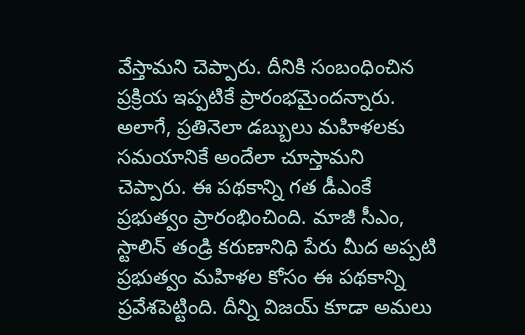వేస్తామని చెప్పారు. దీనికి సంబంధించిన ప్రక్రియ ఇప్పటికే ప్రారంభమైందన్నారు.
అలాగే, ప్రతినెలా డబ్బులు మహిళలకు సమయానికే అందేలా చూస్తామని చెప్పారు. ఈ పథకాన్ని గత డీఎంకే ప్రభుత్వం ప్రారంభించింది. మాజీ సీఎం, స్టాలిన్ తండ్రి కరుణానిధి పేరు మీద అప్పటి ప్రభుత్వం మహిళల కోసం ఈ పథకాన్ని ప్రవేశపెట్టింది. దీన్ని విజయ్ కూడా అమలు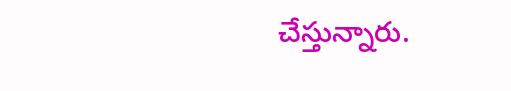చేస్తున్నారు.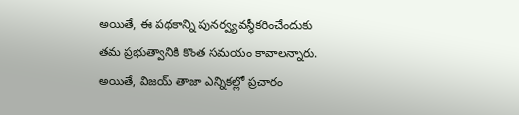అయితే, ఈ పథకాన్ని పునర్వ్యవస్థీకరించేందుకు తమ ప్రభుత్వానికి కొంత సమయం కావాలన్నారు. అయితే, విజయ్ తాజా ఎన్నికల్లో ప్రచారం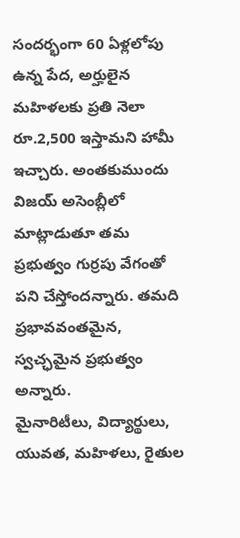సందర్భంగా 60 ఏళ్లలోపు ఉన్న పేద, అర్హులైన మహిళలకు ప్రతి నెలా రూ.2,500 ఇస్తామని హామీ ఇచ్చారు. అంతకుముందు విజయ్ అసెంబ్లీలో మాట్లాడుతూ తమ ప్రభుత్వం గుర్రపు వేగంతో పని చేస్తోందన్నారు. తమది ప్రభావవంతమైన, స్వచ్ఛమైన ప్రభుత్వం అన్నారు.
మైనారిటీలు, విద్యార్థులు, యువత, మహిళలు, రైతుల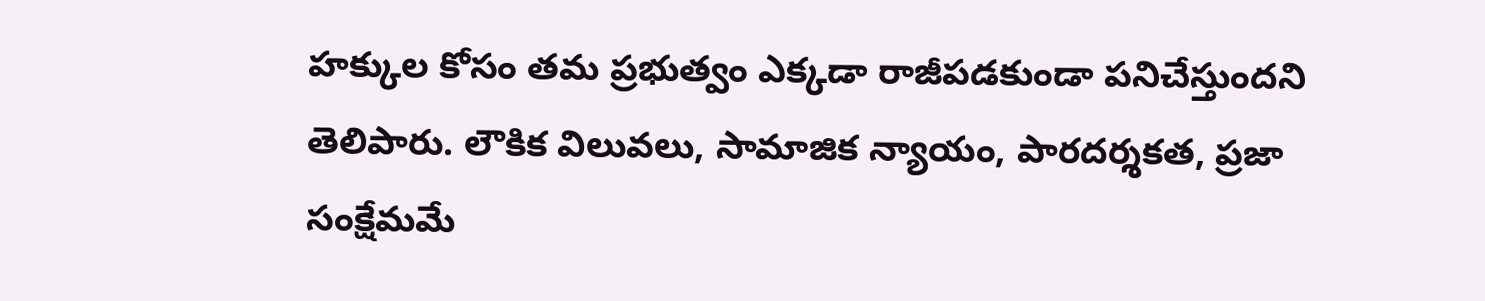హక్కుల కోసం తమ ప్రభుత్వం ఎక్కడా రాజీపడకుండా పనిచేస్తుందని తెలిపారు. లౌకిక విలువలు, సామాజిక న్యాయం, పారదర్శకత, ప్రజా సంక్షేమమే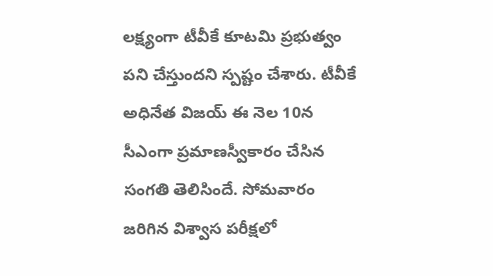లక్ష్యంగా టీవీకే కూటమి ప్రభుత్వం పని చేస్తుందని స్పష్టం చేశారు. టీవీకే అధినేత విజయ్ ఈ నెల 10న సీఎంగా ప్రమాణస్వీకారం చేసిన సంగతి తెలిసిందే. సోమవారం జరిగిన విశ్వాస పరీక్షలో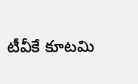టీవీకే కూటమి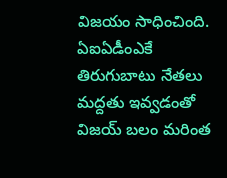విజయం సాధించింది. ఏఐఏడీంఎకే తిరుగుబాటు నేతలు మద్దతు ఇవ్వడంతో విజయ్ బలం మరింత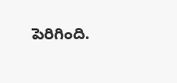పెరిగింది.